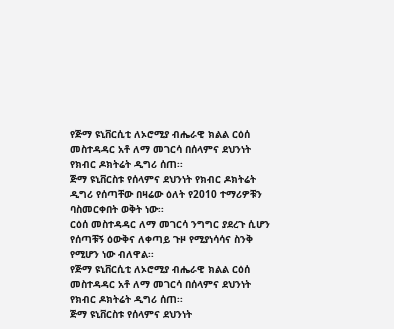የጅማ ዩኒቨርሲቲ ለኦሮሚያ ብሔራዊ ክልል ርዕሰ መስተዳዳር አቶ ለማ መገርሳ በሰላምና ደህንነት የክብር ዶክትሬት ዲግሪ ሰጠ፡፡
ጅማ ዩኒቨርስቱ የሰላምና ደህንነት የክብር ዶክትሬት ዲግሪ የሰጣቸው በዛሬው ዕለት የ2010 ተማሪዎቹን ባስመርቀበት ወቅት ነው፡፡
ርዕሰ መስተዳዳር ለማ መገርሳ ንግግር ያደረጉ ሲሆን የሰጣቹኝ ዕውቅና ለቀጣይ ጉዞ የሚያነሳሳና ስንቅ የሚሆን ነው ብለዋል፡፡
የጅማ ዩኒቨርሲቲ ለኦሮሚያ ብሔራዊ ክልል ርዕሰ መስተዳዳር አቶ ለማ መገርሳ በሰላምና ደህንነት የክብር ዶክትሬት ዲግሪ ሰጠ፡፡
ጅማ ዩኒቨርስቱ የሰላምና ደህንነት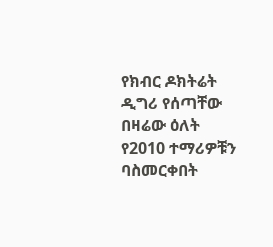የክብር ዶክትሬት ዲግሪ የሰጣቸው በዛሬው ዕለት የ2010 ተማሪዎቹን ባስመርቀበት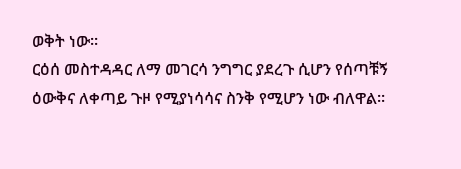ወቅት ነው፡፡
ርዕሰ መስተዳዳር ለማ መገርሳ ንግግር ያደረጉ ሲሆን የሰጣቹኝ ዕውቅና ለቀጣይ ጉዞ የሚያነሳሳና ስንቅ የሚሆን ነው ብለዋል፡፡